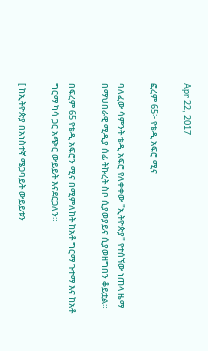Apr 22, 2017

ፎረም 65፦ የቴዲ አፍሮ ሚና

ባለፈው ሳምንት ቴዲ አፍሮ የለቀቀው "ኢትዮጵያ" የተሰኘው ነጠላ ዜማ በማህበራዊ ሚዲያ ሰፊ ትኩረት ስቦ ሲያወያይና ሲያወዘግበን ቆይቷል።

በፍረም 65 የቴዲ አፍሮን ሚና በሚምለከት ከአቶ ግርማ ጉተማ እና ከአቶ ግርማ ካሳ ጋር አጭር ውይይት እናደርጋለን።

[ ከኢትዮጵያ በአነስተኛ ሜጋባይት ውይይቱን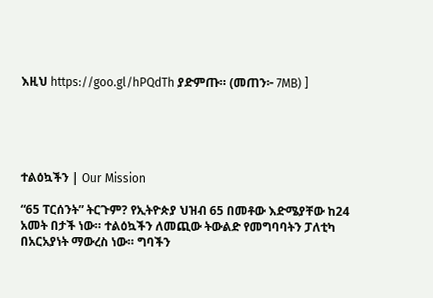እዚህ https://goo.gl/hPQdTh ያድምጡ። (መጠን፦ 7MB) ]





ተልዕኳችን | Our Mission

“65 ፐርሰንት” ትርጉም? የኢትዮጵያ ህዝብ 65 በመቶው እድሜያቸው ከ24 አመት በታች ነው። ተልዕኳችን ለመጪው ትውልድ የመግባባትን ፓለቲካ በአርአያነት ማውረስ ነው። ግባችን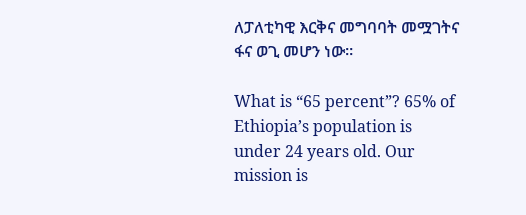ለፓለቲካዊ እርቅና መግባባት መሟገትና ፋና ወጊ መሆን ነው።

What is “65 percent”? 65% of Ethiopia’s population is under 24 years old. Our mission is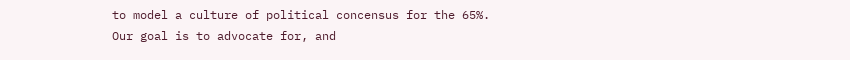to model a culture of political concensus for the 65%. Our goal is to advocate for, and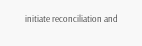initiate reconciliation and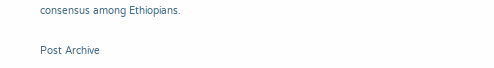consensus among Ethiopians.

Post Archive